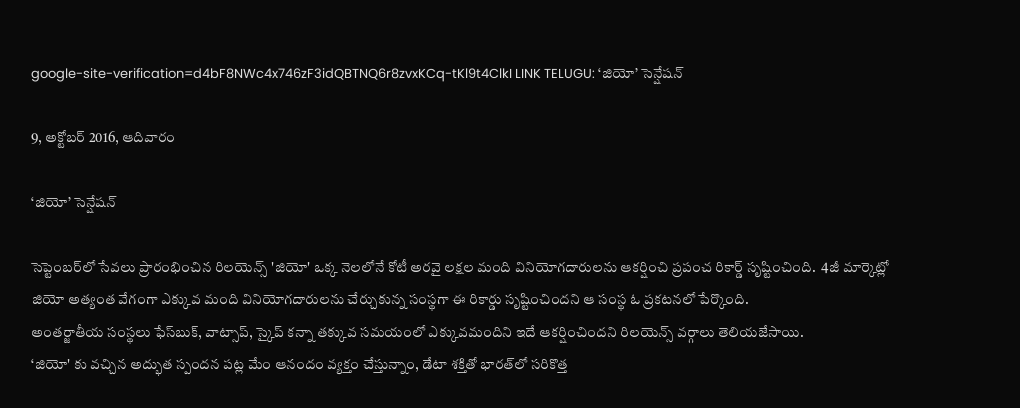google-site-verification=d4bF8NWc4x746zF3idQBTNQ6r8zvxKCq-tKl9t4ClkI LINK TELUGU: ‘జియో’ సెన్షేషన్

9, అక్టోబర్ 2016, ఆదివారం

‘జియో’ సెన్షేషన్

సెప్టెంబర్‌లో సేవలు ప్రారంభించిన రిలయెన్స్ 'జియో' ఒక్క నెలలోనే కోటీ అరవై లక్షల మంది వినియోగదారులను ఆకర్షించి ప్రపంచ రికార్డ్ సృష్టించింది.  4జీ మార్కెట్లో  జియో అత్యంత వేగంగా ఎక్కువ మంది వినియోగదారులను చేర్చుకున్న సంస్థగా ఈ రికార్డు సృష్టించిందని ఆ సంస్థ ఓ ప్రకటనలో పేర్కొంది.
అంతర్జాతీయ సంస్థలు ఫేస్‌బుక్‌, వాట్సాప్‌, స్కైప్‌ కన్నా తక్కువ సమయంలో ఎక్కువమందిని ఇదే ఆకర్షించిందని రిలయెన్స్ వర్గాలు తెలియజేసాయి.
‘జియో' కు వచ్చిన అద్భుత స్పందన పట్ల మేం ఆనందం వ్యక్తం చేస్తున్నాం, డేటా శక్తితో భారత్‌లో సరికొత్త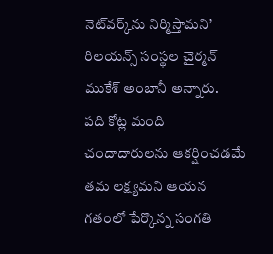నెట్‌వర్క్‌ను నిర్మిస్తామని’ రిలయన్స్‌ సంస్థల చైర్మన్‌ ముకేశ్‌ అంబానీ అన్నారు.
పది కోట్ల మంది చందాదారులను ఆకర్షించడమే తమ లక్ష్యమని ఆయన గతంలో పేర్కొన్న సంగతి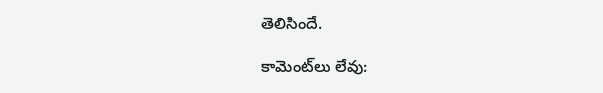తెలిసిందే.

కామెంట్‌లు లేవు: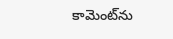కామెంట్‌ను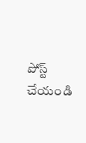పోస్ట్ చేయండి